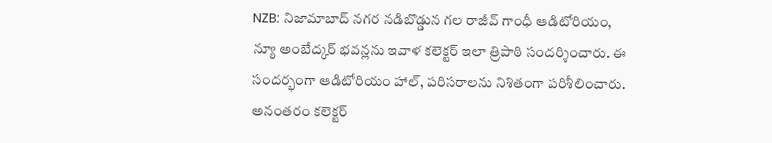NZB: నిజామాబాద్ నగర నడిబొడ్డున గల రాజీవ్ గాంధీ ఆడిటోరియం, న్యూ అంబేద్కర్ భవన్లను ఇవాళ కలెక్టర్ ఇలా త్రిపాఠి సందర్శించారు. ఈ సందర్భంగా ఆడిటోరియం హాల్, పరిసరాలను నిశితంగా పరిశీలించారు. అనంతరం కలెక్టర్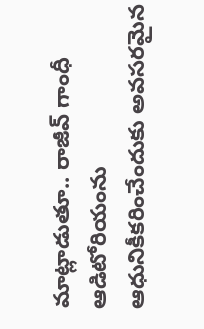మాట్లాడుతూ.. రాజీవ్ గాంధీ ఆడిటోరియంను ఆధునికీకరించేందుకు అవసరమైన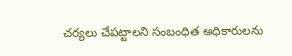చర్యలు చేపట్టాలని సంబంధిత అధికారులను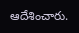ఆదేశించారు.